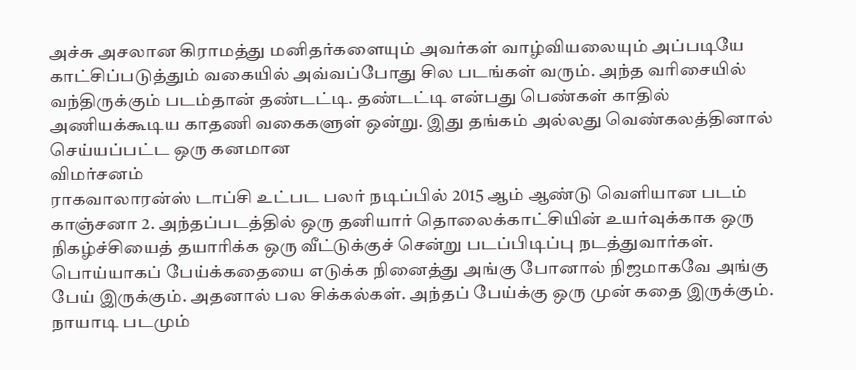அச்சு அசலான கிராமத்து மனிதர்களையும் அவர்கள் வாழ்வியலையும் அப்படியே காட்சிப்படுத்தும் வகையில் அவ்வப்போது சில படங்கள் வரும். அந்த வரிசையில் வந்திருக்கும் படம்தான் தண்டட்டி. தண்டட்டி என்பது பெண்கள் காதில் அணியக்கூடிய காதணி வகைகளுள் ஒன்று. இது தங்கம் அல்லது வெண்கலத்தினால் செய்யப்பட்ட ஒரு கனமான
விமர்சனம்
ராகவாலாரன்ஸ் டாப்சி உட்பட பலர் நடிப்பில் 2015 ஆம் ஆண்டு வெளியான படம் காஞ்சனா 2. அந்தப்படத்தில் ஒரு தனியார் தொலைக்காட்சியின் உயர்வுக்காக ஒரு நிகழ்ச்சியைத் தயாரிக்க ஒரு வீட்டுக்குச் சென்று படப்பிடிப்பு நடத்துவார்கள். பொய்யாகப் பேய்க்கதையை எடுக்க நினைத்து அங்கு போனால் நிஜமாகவே அங்கு பேய் இருக்கும். அதனால் பல சிக்கல்கள். அந்தப் பேய்க்கு ஒரு முன் கதை இருக்கும். நாயாடி படமும்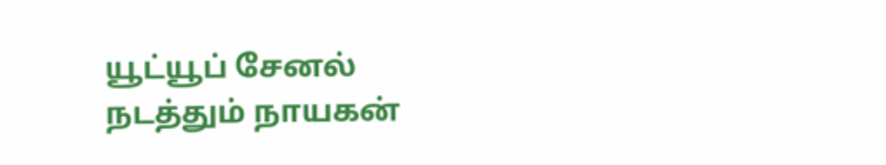யூட்யூப் சேனல் நடத்தும் நாயகன்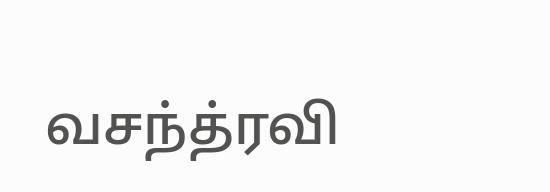வசந்த்ரவி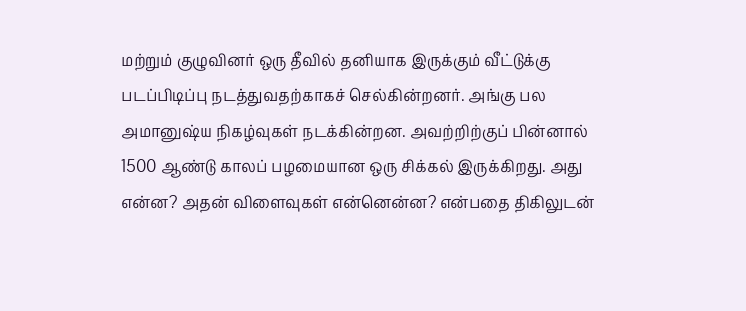மற்றும் குழுவினர் ஒரு தீவில் தனியாக இருக்கும் வீட்டுக்கு படப்பிடிப்பு நடத்துவதற்காகச் செல்கின்றனர். அங்கு பல அமானுஷ்ய நிகழ்வுகள் நடக்கின்றன. அவற்றிற்குப் பின்னால் 1500 ஆண்டு காலப் பழமையான ஒரு சிக்கல் இருக்கிறது. அது என்ன? அதன் விளைவுகள் என்னென்ன? என்பதை திகிலுடன்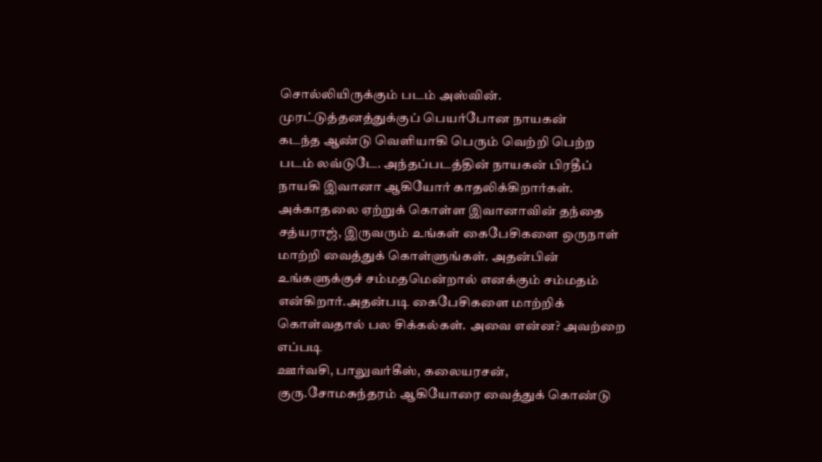சொல்லியிருக்கும் படம் அஸ்வின். முரட்டுத்தனத்துக்குப் பெயர்போன நாயகன்
கடந்த ஆண்டு வெளியாகி பெரும் வெற்றி பெற்ற படம் லவ்டுடே. அந்தப்படத்தின் நாயகன் பிரதீப் நாயகி இவானா ஆகியோர் காதலிக்கிறார்கள். அக்காதலை ஏற்றுக் கொள்ள இவானாவின் தந்தை சத்யராஜ், இருவரும் உங்கள் கைபேசிகளை ஒருநாள் மாற்றி வைத்துக் கொள்ளுங்கள். அதன்பின் உங்களுக்குச் சம்மதமென்றால் எனக்கும் சம்மதம் என்கிறார்.அதன்படி கைபேசிகளை மாற்றிக் கொள்வதால் பல சிக்கல்கள். அவை என்ன? அவற்றை எப்படி
ஊர்வசி, பாலுவர்கீஸ், கலையரசன், குரு.சோமசுந்தரம் ஆகியோரை வைத்துக் கொண்டு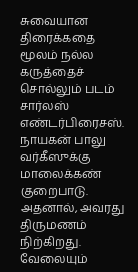சுவையான திரைக்கதை மூலம் நல்ல கருத்தைச் சொல்லும் படம் சார்லஸ் எண்டர்பிரைசஸ். நாயகன் பாலு வர்கீஸுக்கு மாலைக்கண் குறைபாடு. அதனால், அவரது திருமணம் நிற்கிறது. வேலையும்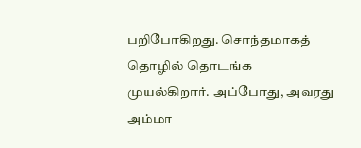பறிபோகிறது. சொந்தமாகத் தொழில் தொடங்க முயல்கிறார். அப்போது, அவரது அம்மா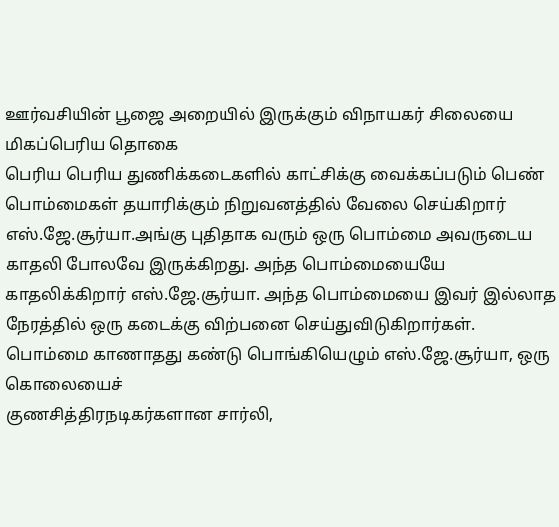ஊர்வசியின் பூஜை அறையில் இருக்கும் விநாயகர் சிலையை மிகப்பெரிய தொகை
பெரிய பெரிய துணிக்கடைகளில் காட்சிக்கு வைக்கப்படும் பெண் பொம்மைகள் தயாரிக்கும் நிறுவனத்தில் வேலை செய்கிறார் எஸ்.ஜே.சூர்யா.அங்கு புதிதாக வரும் ஒரு பொம்மை அவருடைய காதலி போலவே இருக்கிறது. அந்த பொம்மையையே காதலிக்கிறார் எஸ்.ஜே.சூர்யா. அந்த பொம்மையை இவர் இல்லாத நேரத்தில் ஒரு கடைக்கு விற்பனை செய்துவிடுகிறார்கள். பொம்மை காணாதது கண்டு பொங்கியெழும் எஸ்.ஜே.சூர்யா, ஒரு கொலையைச்
குணசித்திரநடிகர்களான சார்லி,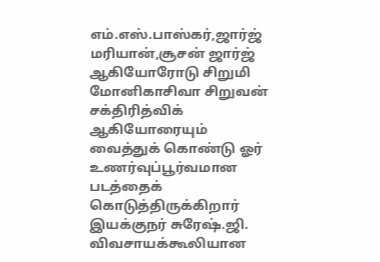எம்.எஸ்.பாஸ்கர்,ஜார்ஜ் மரியான்,சூசன் ஜார்ஜ் ஆகியோரோடு சிறுமி மோனிகாசிவா சிறுவன் சக்திரித்விக் ஆகியோரையும் வைத்துக் கொண்டு ஓர் உணர்வுப்பூர்வமான படத்தைக் கொடுத்திருக்கிறார் இயக்குநர் சுரேஷ்.ஜி. விவசாயக்கூலியான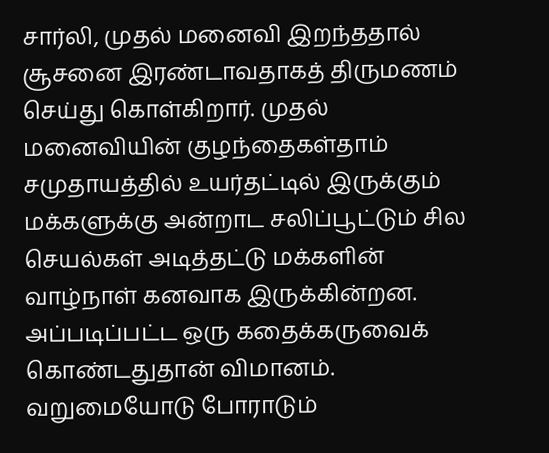சார்லி, முதல் மனைவி இறந்ததால் சூசனை இரண்டாவதாகத் திருமணம் செய்து கொள்கிறார். முதல் மனைவியின் குழந்தைகள்தாம்
சமுதாயத்தில் உயர்தட்டில் இருக்கும் மக்களுக்கு அன்றாட சலிப்பூட்டும் சில செயல்கள் அடித்தட்டு மக்களின் வாழ்நாள் கனவாக இருக்கின்றன. அப்படிப்பட்ட ஒரு கதைக்கருவைக் கொண்டதுதான் விமானம். வறுமையோடு போராடும்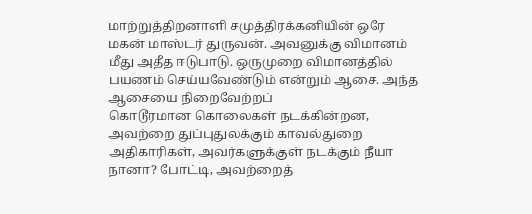மாற்றுத்திறனாளி சமுத்திரக்கனியின் ஒரே மகன் மாஸ்டர் துருவன். அவனுக்கு விமானம் மீது அதீத ஈடுபாடு. ஒருமுறை விமானத்தில் பயணம் செய்யவேண்டும் என்றும் ஆசை. அந்த ஆசையை நிறைவேற்றப்
கொடூரமான கொலைகள் நடக்கின்றன, அவற்றை துப்புதுலக்கும் காவல்துறை அதிகாரிகள், அவர்களுக்குள் நடக்கும் நீயா நானா? போட்டி, அவற்றைத்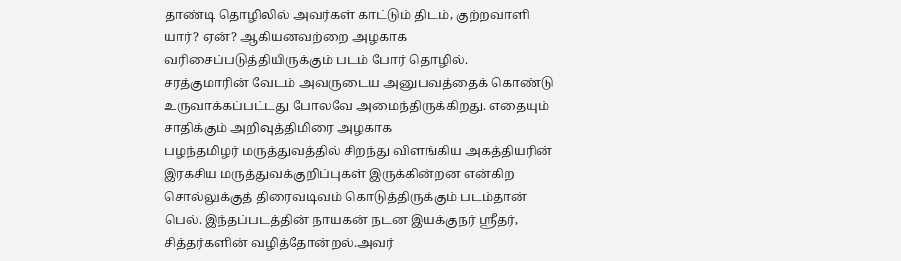தாண்டி தொழிலில் அவர்கள் காட்டும் திடம், குற்றவாளி யார்? ஏன்? ஆகியனவற்றை அழகாக வரிசைப்படுத்தியிருக்கும் படம் போர் தொழில். சரத்குமாரின் வேடம் அவருடைய அனுபவத்தைக் கொண்டு உருவாக்கப்பட்டது போலவே அமைந்திருக்கிறது. எதையும் சாதிக்கும் அறிவுத்திமிரை அழகாக
பழந்தமிழர் மருத்துவத்தில் சிறந்து விளங்கிய அகத்தியரின் இரகசிய மருத்துவக்குறிப்புகள் இருக்கின்றன என்கிற சொல்லுக்குத் திரைவடிவம் கொடுத்திருக்கும் படம்தான் பெல். இந்தப்படத்தின் நாயகன் நடன இயக்குநர் ஸ்ரீதர், சித்தர்களின் வழித்தோன்றல்.அவர்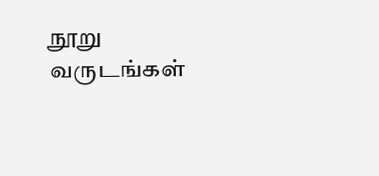நூறு வருடங்கள்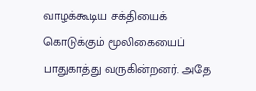வாழக்கூடிய சக்தியைக் கொடுக்கும் மூலிகையைப் பாதுகாத்து வருகின்றனர். அதே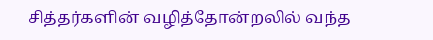சித்தர்களின் வழித்தோன்றலில் வந்த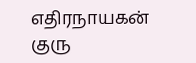எதிரநாயகன் குரு